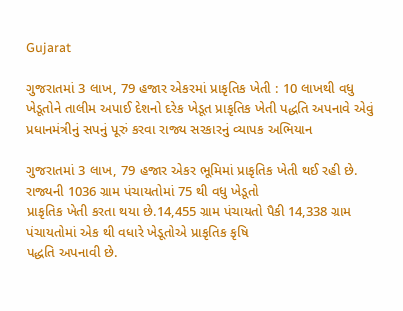Gujarat

ગુજરાતમાં 3 લાખ, 79 હજાર એકરમાં પ્રાકૃતિક ખેતી : 10 લાખથી વધુ ખેડૂતોને તાલીમ અપાઈ દેશનો દરેક ખેડૂત પ્રાકૃતિક ખેતી પદ્ધતિ અપનાવે એવું પ્રધાનમંત્રીનું સપનું પૂરું કરવા રાજ્ય સરકારનું વ્યાપક અભિયાન

ગુજરાતમાં 3 લાખ, 79 હજાર એકર ભૂમિમાં પ્રાકૃતિક ખેતી થઈ રહી છે. રાજ્યની 1036 ગ્રામ પંચાયતોમાં 75 થી વધુ ખેડૂતો
પ્રાકૃતિક ખેતી કરતા થયા છે.14,455 ગ્રામ પંચાયતો પૈકી 14,338 ગ્રામ પંચાયતોમાં એક થી વધારે ખેડૂતોએ પ્રાકૃતિક કૃષિ
પદ્ધતિ અપનાવી છે.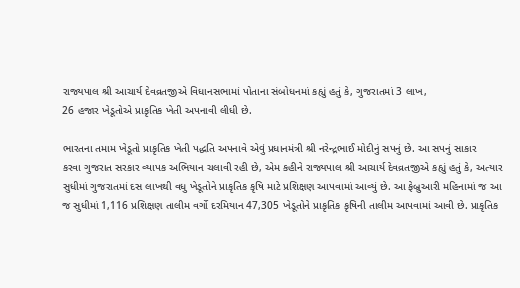રાજ્યપાલ શ્રી આચાર્ય દેવવ્રતજીએ વિધાનસભામાં પોતાના સંબોધનમાં કહ્યું હતું કે, ગુજરાતમાં 3 લાખ,
26 હજાર ખેડૂતોએ પ્રાકૃતિક ખેતી અપનાવી લીધી છે.

ભારતના તમામ ખેડૂતો પ્રાકૃતિક ખેતી પદ્ધતિ અપનાવે એવું પ્રધાનમંત્રી શ્રી નરેન્દ્રભાઈ મોદીનું સપનું છે. આ સપનું સાકાર
કરવા ગુજરાત સરકાર વ્યાપક અભિયાન ચલાવી રહી છે, એમ કહીને રાજ્યપાલ શ્રી આચાર્ય દેવવ્રતજીએ કહ્યું હતું કે, અત્યાર
સુધીમાં ગુજરાતમાં દસ લાખથી વધુ ખેડૂતોને પ્રાકૃતિક કૃષિ માટે પ્રશિક્ષણ આપવામાં આવ્યું છે. આ ફેબ્રુઆરી મહિનામાં જ આ
જ સુધીમાં 1,116 પ્રશિક્ષણ તાલીમ વર્ગો દરમિયાન 47,305 ખેડૂતોને પ્રાકૃતિક કૃષિની તાલીમ આપવામાં આવી છે. પ્રાકૃતિક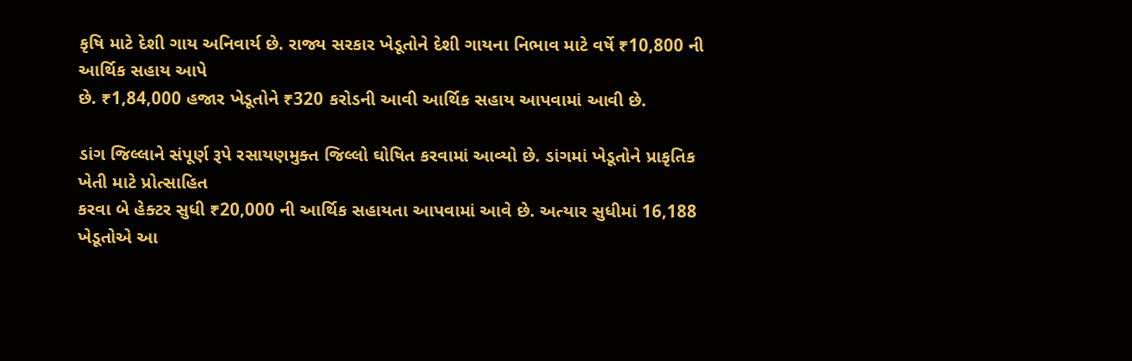કૃષિ માટે દેશી ગાય અનિવાર્ય છે. રાજ્ય સરકાર ખેડૂતોને દેશી ગાયના નિભાવ માટે વર્ષે ₹10,800 ની આર્થિક સહાય આપે
છે. ₹1,84,000 હજાર ખેડૂતોને ₹320 કરોડની આવી આર્થિક સહાય આપવામાં આવી છે.

ડાંગ જિલ્લાને સંપૂર્ણ રૂપે રસાયણમુક્ત જિલ્લો ઘોષિત કરવામાં આવ્યો છે. ડાંગમાં ખેડૂતોને પ્રાકૃતિક ખેતી માટે પ્રોત્સાહિત
કરવા બે હેક્ટર સુધી ₹20,000 ની આર્થિક સહાયતા આપવામાં આવે છે. અત્યાર સુધીમાં 16,188 ખેડૂતોએ આ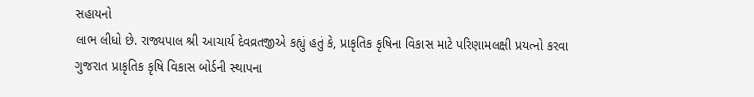સહાયનો
લાભ લીધો છે. રાજ્યપાલ શ્રી આચાર્ય દેવવ્રતજીએ કહ્યું હતું કે, પ્રાકૃતિક કૃષિના વિકાસ માટે પરિણામલક્ષી પ્રયત્નો કરવા
ગુજરાત પ્રાકૃતિક કૃષિ વિકાસ બોર્ડની સ્થાપના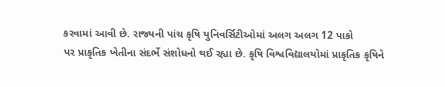કરવામાં આવી છે. રાજ્યની પાંચ કૃષિ યુનિવર્સિટીઓમાં અલગ અલગ 12 પાકો
પર પ્રાકૃતિક ખેતીના સંદર્ભે સંશોધનો થઈ રહ્યા છે. કૃષિ વિશ્વવિદ્યાલયોમાં પ્રાકૃતિક કૃષિને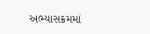અભ્યાસક્રમમાં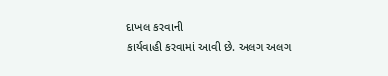દાખલ કરવાની
કાર્યવાહી કરવામાં આવી છે. અલગ અલગ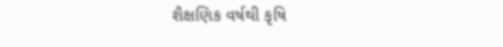શૈક્ષણિક વર્ષથી કૃષિ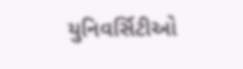યુનિવર્સિટીઓ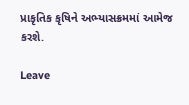પ્રાકૃતિક કૃષિને અભ્યાસક્રમમાં આમેજ કરશે.

Leave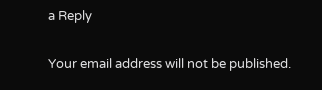a Reply

Your email address will not be published.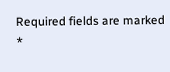Required fields are marked *